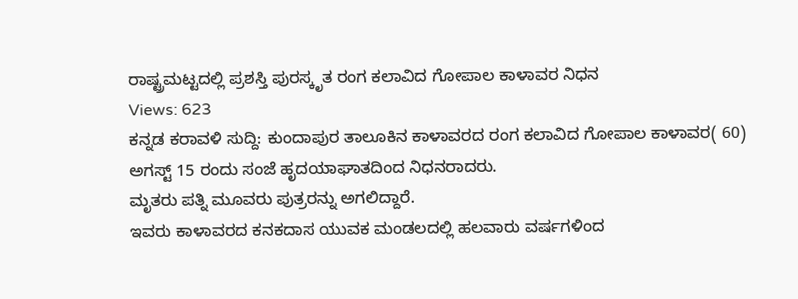ರಾಷ್ಟ್ರಮಟ್ಟದಲ್ಲಿ ಪ್ರಶಸ್ತಿ ಪುರಸ್ಕೃತ ರಂಗ ಕಲಾವಿದ ಗೋಪಾಲ ಕಾಳಾವರ ನಿಧನ
Views: 623
ಕನ್ನಡ ಕರಾವಳಿ ಸುದ್ದಿ: ಕುಂದಾಪುರ ತಾಲೂಕಿನ ಕಾಳಾವರದ ರಂಗ ಕಲಾವಿದ ಗೋಪಾಲ ಕಾಳಾವರ( 60) ಅಗಸ್ಟ್ 15 ರಂದು ಸಂಜೆ ಹೃದಯಾಘಾತದಿಂದ ನಿಧನರಾದರು.
ಮೃತರು ಪತ್ನಿ ಮೂವರು ಪುತ್ರರನ್ನು ಅಗಲಿದ್ದಾರೆ.
ಇವರು ಕಾಳಾವರದ ಕನಕದಾಸ ಯುವಕ ಮಂಡಲದಲ್ಲಿ ಹಲವಾರು ವರ್ಷಗಳಿಂದ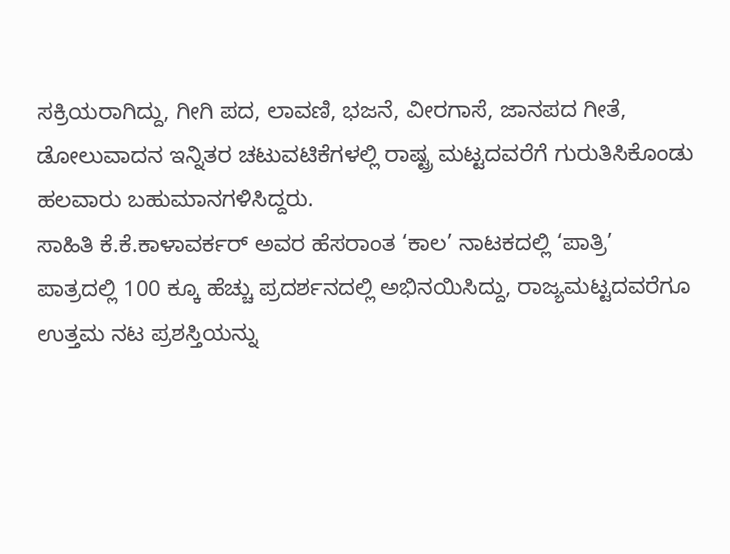ಸಕ್ರಿಯರಾಗಿದ್ದು, ಗೀಗಿ ಪದ, ಲಾವಣಿ, ಭಜನೆ, ವೀರಗಾಸೆ, ಜಾನಪದ ಗೀತೆ, ಡೋಲುವಾದನ ಇನ್ನಿತರ ಚಟುವಟಿಕೆಗಳಲ್ಲಿ ರಾಷ್ಟ್ರ ಮಟ್ಟದವರೆಗೆ ಗುರುತಿಸಿಕೊಂಡು ಹಲವಾರು ಬಹುಮಾನಗಳಿಸಿದ್ದರು.
ಸಾಹಿತಿ ಕೆ.ಕೆ.ಕಾಳಾವರ್ಕರ್ ಅವರ ಹೆಸರಾಂತ ‘ಕಾಲ’ ನಾಟಕದಲ್ಲಿ ‘ಪಾತ್ರಿ’ ಪಾತ್ರದಲ್ಲಿ 100 ಕ್ಕೂ ಹೆಚ್ಚು ಪ್ರದರ್ಶನದಲ್ಲಿ ಅಭಿನಯಿಸಿದ್ದು, ರಾಜ್ಯಮಟ್ಟದವರೆಗೂ ಉತ್ತಮ ನಟ ಪ್ರಶಸ್ತಿಯನ್ನು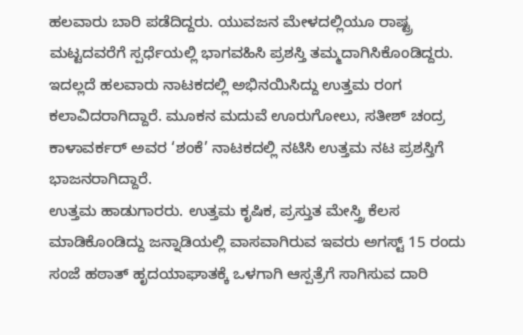ಹಲವಾರು ಬಾರಿ ಪಡೆದಿದ್ದರು. ಯುವಜನ ಮೇಳದಲ್ಲಿಯೂ ರಾಷ್ಟ್ರ ಮಟ್ಟದವರೆಗೆ ಸ್ಪರ್ಧೆಯಲ್ಲಿ ಭಾಗವಹಿಸಿ ಪ್ರಶಸ್ತಿ ತಮ್ಮದಾಗಿಸಿಕೊಂಡಿದ್ದರು.
ಇದಲ್ಲದೆ ಹಲವಾರು ನಾಟಕದಲ್ಲಿ ಅಭಿನಯಿಸಿದ್ದು ಉತ್ತಮ ರಂಗ ಕಲಾವಿದರಾಗಿದ್ದಾರೆ. ಮೂಕನ ಮದುವೆ ಊರುಗೋಲು, ಸತೀಶ್ ಚಂದ್ರ ಕಾಳಾವರ್ಕರ್ ಅವರ ‘ಶಂಕೆ’ ನಾಟಕದಲ್ಲಿ ನಟಿಸಿ ಉತ್ತಮ ನಟ ಪ್ರಶಸ್ತಿಗೆ ಭಾಜನರಾಗಿದ್ದಾರೆ.
ಉತ್ತಮ ಹಾಡುಗಾರರು. ಉತ್ತಮ ಕೃಷಿಕ, ಪ್ರಸ್ತುತ ಮೇಸ್ತ್ರಿ ಕೆಲಸ ಮಾಡಿಕೊಂಡಿದ್ದು ಜನ್ನಾಡಿಯಲ್ಲಿ ವಾಸವಾಗಿರುವ ಇವರು ಅಗಸ್ಟ್ 15 ರಂದು ಸಂಜೆ ಹಠಾತ್ ಹೃದಯಾಘಾತಕ್ಕೆ ಒಳಗಾಗಿ ಆಸ್ಪತ್ರೆಗೆ ಸಾಗಿಸುವ ದಾರಿ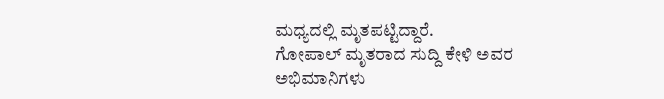ಮಧ್ಯದಲ್ಲಿ ಮೃತಪಟ್ಟಿದ್ದಾರೆ.
ಗೋಪಾಲ್ ಮೃತರಾದ ಸುದ್ದಿ ಕೇಳಿ ಅವರ ಅಭಿಮಾನಿಗಳು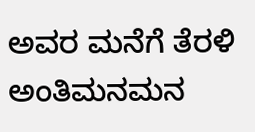ಅವರ ಮನೆಗೆ ತೆರಳಿ ಅಂತಿಮನಮನ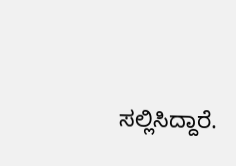ಸಲ್ಲಿಸಿದ್ದಾರೆ.